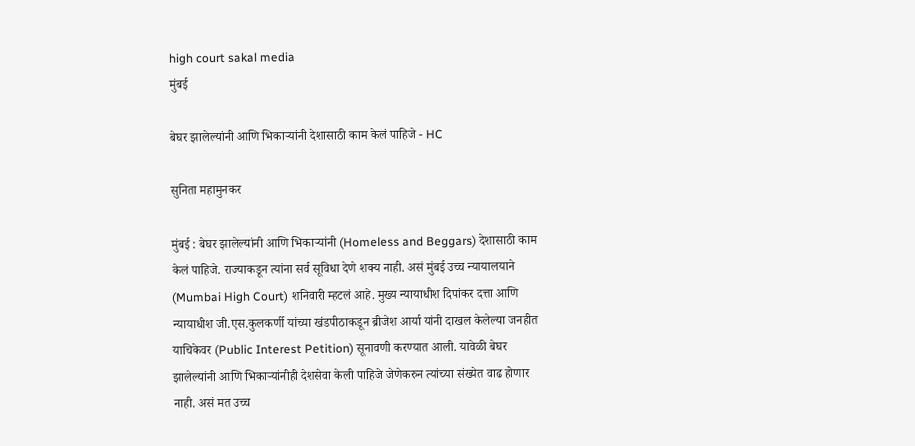high court sakal media
मुंबई

बेघर झालेल्यांनी आणि भिकाऱ्यांनी देशासाठी काम केलं पाहिजे - HC

सुनिता महामुनकर

मुंबई : बेघर झालेल्यांनी आणि भिकाऱ्यांनी (Homeless and Beggars) देशासाठी काम केलं पाहिजे. राज्याकडून त्यांना सर्व सूविधा देणे शक्य नाही. असं मुंबई उच्च न्यायालयाने (Mumbai High Court) शनिवारी म्हटलं आहे. मुख्य न्यायाधीश दिपांकर दत्ता आणि न्यायाधीश जी.एस.कुलकर्णी यांच्या खंडपीठाकडून ब्रीजेश आर्या यांनी दाखल केलेल्या जनहीत याचिकेवर (Public Interest Petition) सूनावणी करण्यात आली. यावेळी बेघर झालेल्यांनी आणि भिकाऱ्यांनीही देशसेवा केली पाहिजे जेणेकरुन त्यांच्या संख्येत वाढ होणार नाही. असं मत उच्च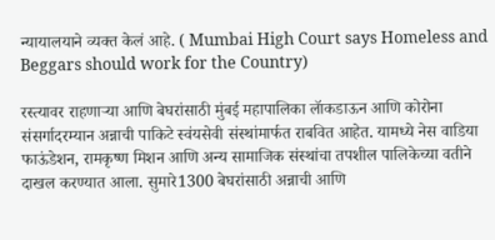न्यायालयाने व्यक्त केलं आहे. ( Mumbai High Court says Homeless and Beggars should work for the Country)

रस्त्यावर राहणाऱ्या आणि बेघरांसाठी मुंबई महापालिका लॅाकडाऊन आणि कोरोना संसर्गादरम्यान अन्नाची पाकिटे स्वंयसेवी संस्थांमार्फत राबवित आहेत. यामध्ये नेस वाडिया फाऊंडेशन, रामकृष्ण मिशन आणि अन्य सामाजिक संस्थांचा तपशील पालिकेच्या वतीने दाखल करण्यात आला. सुमारे1300 बेघरांसाठी अन्नाची आणि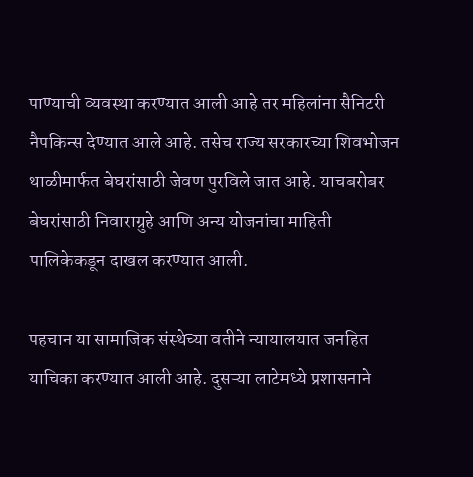पाण्याची व्यवस्था करण्यात आली आहे तर महिलांना सैनिटरी नैपकिन्स देण्यात आले आहे. तसेच राज्य सरकारच्या शिवभोजन थाळीमार्फत बेघरांसाठी जेवण पुरविले जात आहे. याचबरोबर बेघरांसाठी निवाराग्रुहे आणि अन्य योजनांचा माहिती पालिकेकडून दाखल करण्यात आली.

पहचान या सामाजिक संस्थेच्या वतीने न्यायालयात जनहित याचिका करण्यात आली आहे. दुसऱ्या लाटेमध्ये प्रशासनाने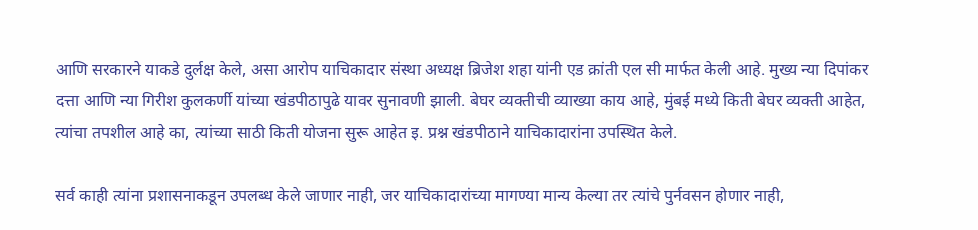आणि सरकारने याकडे दुर्लक्ष केले, असा आरोप याचिकादार संस्था अध्यक्ष ब्रिजेश शहा यांनी एड क्रांती एल सी मार्फत केली आहे. मुख्य न्या दिपांकर दत्ता आणि न्या गिरीश कुलकर्णी यांच्या खंडपीठापुढे यावर सुनावणी झाली. बेघर व्यक्तीची व्याख्या काय आहे, मुंबई मध्ये किती बेघर व्यक्ती आहेत, त्यांचा तपशील आहे का, त्यांच्या साठी किती योजना सुरू आहेत इ. प्रश्न खंडपीठाने याचिकादारांना उपस्थित केले.

सर्व काही त्यांना प्रशासनाकडून उपलब्ध केले जाणार नाही, जर याचिकादारांच्या मागण्या मान्य केल्या तर त्यांचे पुर्नवसन होणार नाही,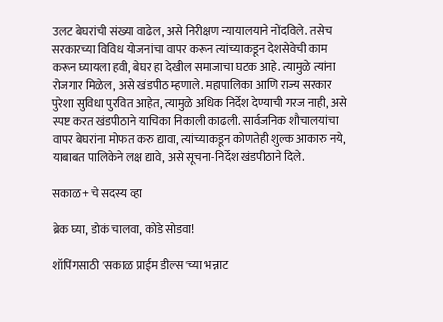उलट बेघरांची संख्या वाढेल, असे निरीक्षण न्यायालयाने नोंदविले. तसेच सरकारच्या विविध योजनांचा वापर करून त्यांच्याकडून देशसेवेची काम करून घ्यायला हवी, बेघर हा देखील समाजाचा घटक आहे. त्यामुळे त्यांना रोजगार मिळेल, असे खंडपीठ म्हणाले. महापालिका आणि राज्य सरकार पुरेशा सुविधा पुरवित आहेत, त्यामुळे अधिक निर्देश देण्याची गरज नाही, असे स्पष्ट करत खंडपीठाने याचिका निकाली काढली. सार्वजनिक शौचालयांचा वापर बेघरांना मोफत करु द्यावा, त्यांच्याकडून कोणतेही शुल्क आकारु नये, याबाबत पालिकेने लक्ष द्यावे, असे सूचना-निर्देश खंडपीठाने दिले.

सकाळ+ चे सदस्य व्हा

ब्रेक घ्या, डोकं चालवा, कोडे सोडवा!

शॉपिंगसाठी 'सकाळ प्राईम डील्स'च्या भन्नाट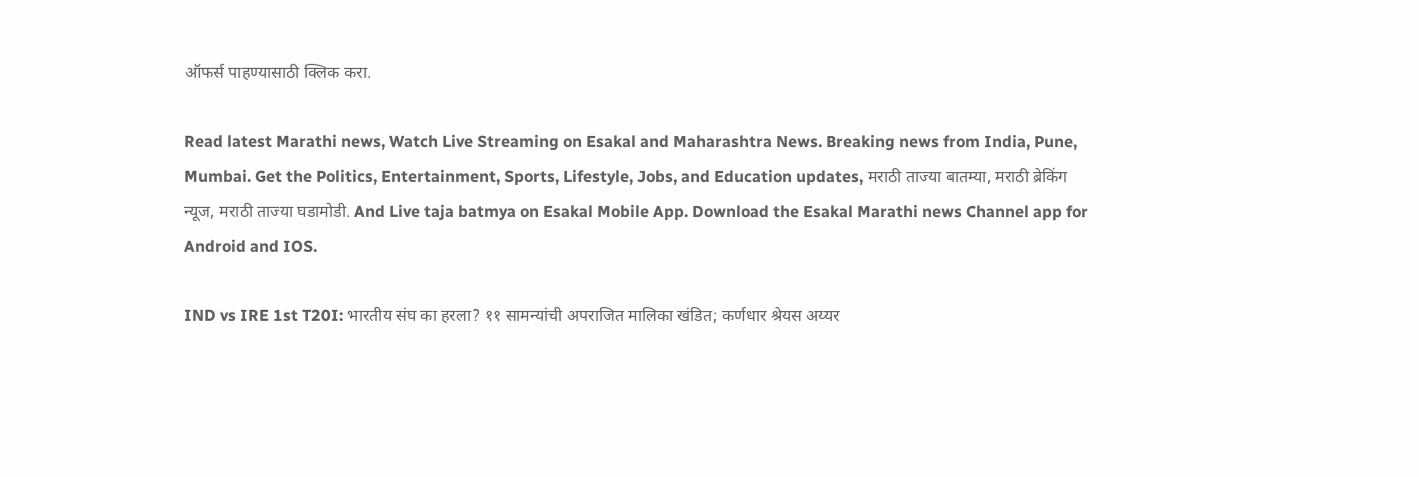ऑफर्स पाहण्यासाठी क्लिक करा.

Read latest Marathi news, Watch Live Streaming on Esakal and Maharashtra News. Breaking news from India, Pune, Mumbai. Get the Politics, Entertainment, Sports, Lifestyle, Jobs, and Education updates, मराठी ताज्या बातम्या, मराठी ब्रेकिंग न्यूज, मराठी ताज्या घडामोडी. And Live taja batmya on Esakal Mobile App. Download the Esakal Marathi news Channel app for Android and IOS.

IND vs IRE 1st T20I: भारतीय संघ का हरला? ११ सामन्यांची अपराजित मालिका खंडित; कर्णधार श्रेयस अय्यर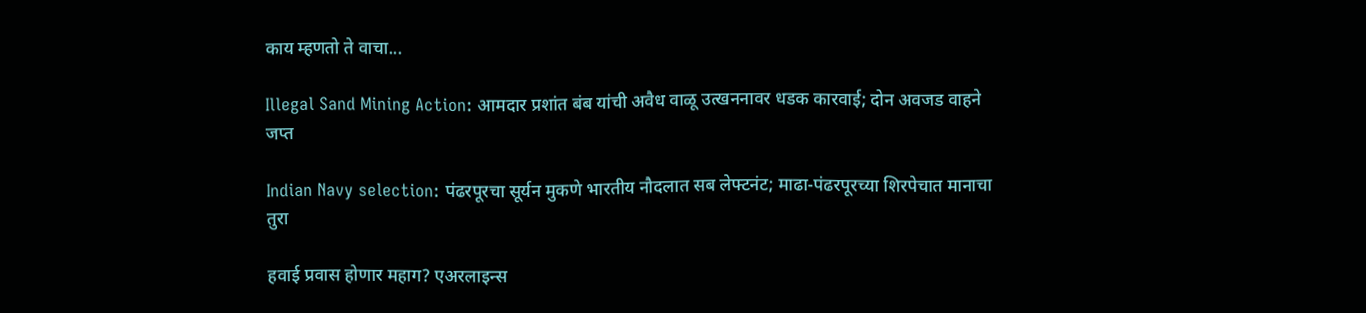काय म्हणतो ते वाचा...

Illegal Sand Mining Action: आमदार प्रशांत बंब यांची अवैध वाळू उत्खननावर धडक कारवाई; दोन अवजड वाहने जप्त

Indian Navy selection: पंढरपूरचा सूर्यन मुकणे भारतीय नौदलात सब लेफ्टनंट; माढा-पंढरपूरच्या शिरपेचात मानाचा तुरा

हवाई प्रवास होणार महाग? एअरलाइन्स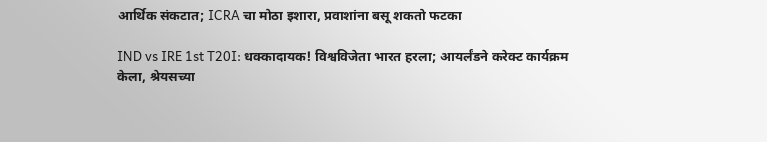आर्थिक संकटात; ICRA चा मोठा इशारा, प्रवाशांना बसू शकतो फटका

IND vs IRE 1st T20I: धक्कादायक! विश्वविजेता भारत हरला; आयर्लंडने करेक्ट कार्यक्रम केला, श्रेयसच्या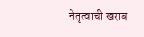नेतृत्वाची खराब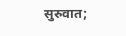सुरुवात;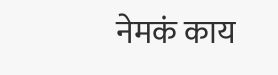नेमकं काय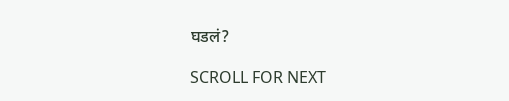घडलं?

SCROLL FOR NEXT